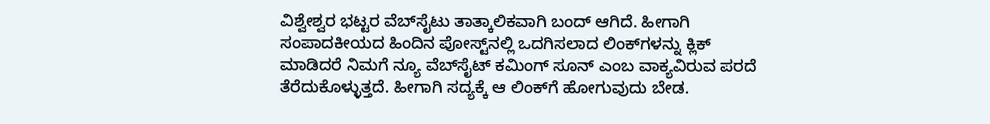ವಿಶ್ವೇಶ್ವರ ಭಟ್ಟರ ವೆಬ್‌ಸೈಟು ತಾತ್ಕಾಲಿಕವಾಗಿ ಬಂದ್ ಆಗಿದೆ. ಹೀಗಾಗಿ ಸಂಪಾದಕೀಯದ ಹಿಂದಿನ ಪೋಸ್ಟ್‌ನಲ್ಲಿ ಒದಗಿಸಲಾದ ಲಿಂಕ್‌ಗಳನ್ನು ಕ್ಲಿಕ್ ಮಾಡಿದರೆ ನಿಮಗೆ ನ್ಯೂ ವೆಬ್‌ಸೈಟ್ ಕಮಿಂಗ್ ಸೂನ್ ಎಂಬ ವಾಕ್ಯವಿರುವ ಪರದೆ ತೆರೆದುಕೊಳ್ಳುತ್ತದೆ. ಹೀಗಾಗಿ ಸದ್ಯಕ್ಕೆ ಆ ಲಿಂಕ್‌ಗೆ ಹೋಗುವುದು ಬೇಡ.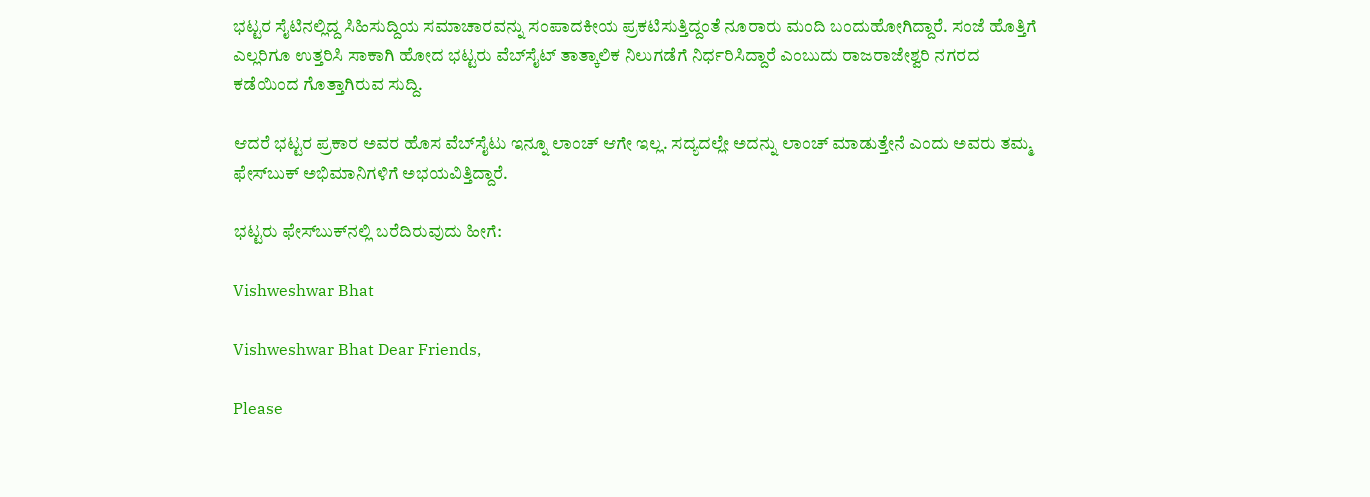ಭಟ್ಟರ ಸೈಟಿನಲ್ಲಿದ್ದ ಸಿಹಿಸುದ್ದಿಯ ಸಮಾಚಾರವನ್ನು ಸಂಪಾದಕೀಯ ಪ್ರಕಟಿಸುತ್ತಿದ್ದಂತೆ ನೂರಾರು ಮಂದಿ ಬಂದುಹೋಗಿದ್ದಾರೆ. ಸಂಜೆ ಹೊತ್ತಿಗೆ ಎಲ್ಲರಿಗೂ ಉತ್ತರಿಸಿ ಸಾಕಾಗಿ ಹೋದ ಭಟ್ಟರು ವೆಬ್‌ಸೈಟ್ ತಾತ್ಕಾಲಿಕ ನಿಲುಗಡೆಗೆ ನಿರ್ಧರಿಸಿದ್ದಾರೆ ಎಂಬುದು ರಾಜರಾಜೇಶ್ವರಿ ನಗರದ ಕಡೆಯಿಂದ ಗೊತ್ತಾಗಿರುವ ಸುದ್ದಿ.

ಆದರೆ ಭಟ್ಟರ ಪ್ರಕಾರ ಅವರ ಹೊಸ ವೆಬ್‌ಸೈಟು ಇನ್ನೂ ಲಾಂಚ್ ಆಗೇ ಇಲ್ಲ. ಸದ್ಯದಲ್ಲೇ ಅದನ್ನು ಲಾಂಚ್ ಮಾಡುತ್ತೇನೆ ಎಂದು ಅವರು ತಮ್ಮ ಫೇಸ್‌ಬುಕ್ ಅಭಿಮಾನಿಗಳಿಗೆ ಅಭಯವಿತ್ತಿದ್ದಾರೆ.

ಭಟ್ಟರು ಫೇಸ್‌ಬುಕ್‌ನಲ್ಲಿ ಬರೆದಿರುವುದು ಹೀಗೆ:

Vishweshwar Bhat

Vishweshwar Bhat Dear Friends,

Please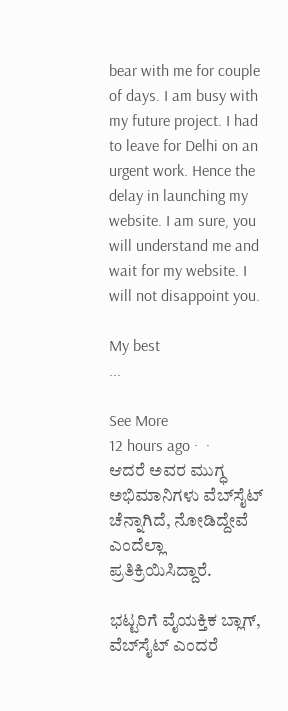bear with me for couple of days. I am busy with my future project. I had to leave for Delhi on an urgent work. Hence the delay in launching my website. I am sure, you will understand me and wait for my website. I will not disappoint you.

My best
...

See More
12 hours ago ·  ·
ಆದರೆ ಅವರ ಮುಗ್ಧ ಅಭಿಮಾನಿಗಳು ವೆಬ್‌ಸೈಟ್ ಚೆನ್ನಾಗಿದೆ, ನೋಡಿದ್ದೇವೆ ಎಂದೆಲ್ಲಾ ಪ್ರತಿಕ್ರಿಯಿಸಿದ್ದಾರೆ.

ಭಟ್ಟರಿಗೆ ವೈಯಕ್ತಿಕ ಬ್ಲಾಗ್, ವೆಬ್‌ಸೈಟ್ ಎಂದರೆ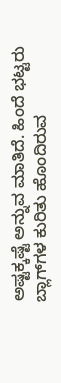ಅಷ್ಟಕ್ಕಷ್ಟೆ ಅನ್ನುವ ಮಾತಿದೆ. ಹಿಂದೆ ಭಟ್ಟರು ಬ್ಲಾಗ್‌ಗಳ ಕುರಿತು ಹೊಂದಿರುವ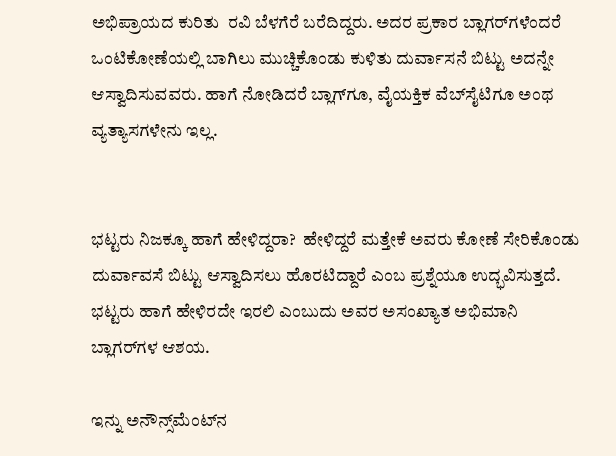ಅಭಿಪ್ರಾಯದ ಕುರಿತು  ರವಿ ಬೆಳಗೆರೆ ಬರೆದಿದ್ದರು. ಅದರ ಪ್ರಕಾರ ಬ್ಲಾಗರ್‌ಗಳೆಂದರೆ ಒಂಟಿಕೋಣೆಯಲ್ಲಿ ಬಾಗಿಲು ಮುಚ್ಚಿಕೊಂಡು ಕುಳಿತು ದುರ್ವಾಸನೆ ಬಿಟ್ಟು ಅದನ್ನೇ ಆಸ್ವಾದಿಸುವವರು. ಹಾಗೆ ನೋಡಿದರೆ ಬ್ಲಾಗ್‌ಗೂ, ವೈಯಕ್ತಿಕ ವೆಬ್‌ಸೈಟಿಗೂ ಅಂಥ ವ್ಯತ್ಯಾಸಗಳೇನು ಇಲ್ಲ.


ಭಟ್ಟರು ನಿಜಕ್ಕೂ ಹಾಗೆ ಹೇಳಿದ್ದರಾ?  ಹೇಳಿದ್ದರೆ ಮತ್ತೇಕೆ ಅವರು ಕೋಣೆ ಸೇರಿಕೊಂಡು ದುರ್ವಾವಸೆ ಬಿಟ್ಟು ಆಸ್ವಾದಿಸಲು ಹೊರಟಿದ್ದಾರೆ ಎಂಬ ಪ್ರಶ್ನೆಯೂ ಉದ್ಭವಿಸುತ್ತದೆ. ಭಟ್ಟರು ಹಾಗೆ ಹೇಳಿರದೇ ಇರಲಿ ಎಂಬುದು ಅವರ ಅಸಂಖ್ಯಾತ ಅಭಿಮಾನಿ ಬ್ಲಾಗರ್‌ಗಳ ಆಶಯ.

ಇನ್ನು ಅನೌನ್ಸ್‌ಮೆಂಟ್‌ನ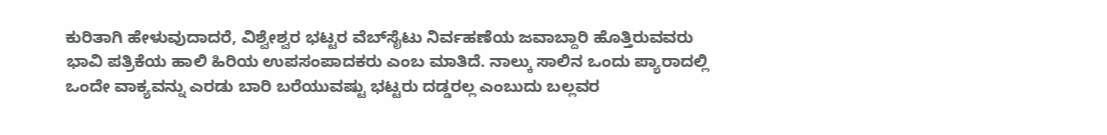ಕುರಿತಾಗಿ ಹೇಳುವುದಾದರೆ, ವಿಶ್ವೇಶ್ವರ ಭಟ್ಟರ ವೆಬ್‌ಸೈಟು ನಿರ್ವಹಣೆಯ ಜವಾಬ್ದಾರಿ ಹೊತ್ತಿರುವವರು ಭಾವಿ ಪತ್ರಿಕೆಯ ಹಾಲಿ ಹಿರಿಯ ಉಪಸಂಪಾದಕರು ಎಂಬ ಮಾತಿದೆ. ನಾಲ್ಕು ಸಾಲಿನ ಒಂದು ಪ್ಯಾರಾದಲ್ಲಿ ಒಂದೇ ವಾಕ್ಯವನ್ನು ಎರಡು ಬಾರಿ ಬರೆಯುವಷ್ಟು ಭಟ್ಟರು ದಡ್ಡರಲ್ಲ ಎಂಬುದು ಬಲ್ಲವರ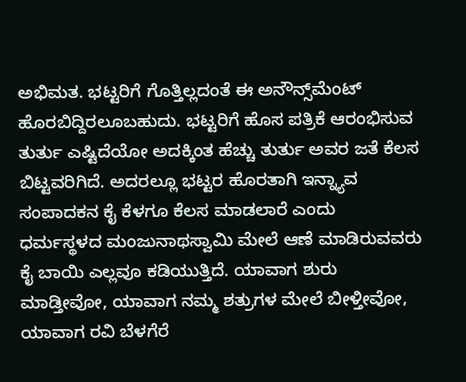ಅಭಿಮತ. ಭಟ್ಟರಿಗೆ ಗೊತ್ತಿಲ್ಲದಂತೆ ಈ ಅನೌನ್ಸ್‌ಮೆಂಟ್ ಹೊರಬಿದ್ದಿರಲೂಬಹುದು. ಭಟ್ಟರಿಗೆ ಹೊಸ ಪತ್ರಿಕೆ ಆರಂಭಿಸುವ ತುರ್ತು ಎಷ್ಟಿದೆಯೋ ಅದಕ್ಕಿಂತ ಹೆಚ್ಚು ತುರ್ತು ಅವರ ಜತೆ ಕೆಲಸ ಬಿಟ್ಟವರಿಗಿದೆ. ಅದರಲ್ಲೂ ಭಟ್ಟರ ಹೊರತಾಗಿ ಇನ್ನ್ಯಾವ ಸಂಪಾದಕನ ಕೈ ಕೆಳಗೂ ಕೆಲಸ ಮಾಡಲಾರೆ ಎಂದು ಧರ್ಮಸ್ಥಳದ ಮಂಜುನಾಥಸ್ವಾಮಿ ಮೇಲೆ ಆಣೆ ಮಾಡಿರುವವರು ಕೈ ಬಾಯಿ ಎಲ್ಲವೂ ಕಡಿಯುತ್ತಿದೆ. ಯಾವಾಗ ಶುರು ಮಾಡ್ತೀವೋ, ಯಾವಾಗ ನಮ್ಮ ಶತ್ರುಗಳ ಮೇಲೆ ಬೀಳ್ತೀವೋ, ಯಾವಾಗ ರವಿ ಬೆಳಗೆರೆ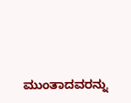ಮುಂತಾದವರನ್ನು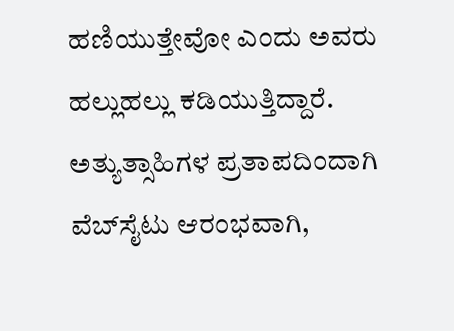ಹಣಿಯುತ್ತೇವೋ ಎಂದು ಅವರು ಹಲ್ಲುಹಲ್ಲು ಕಡಿಯುತ್ತಿದ್ದಾರೆ. ಅತ್ಯುತ್ಸಾಹಿಗಳ ಪ್ರತಾಪದಿಂದಾಗಿ ವೆಬ್‌ಸೈಟು ಆರಂಭವಾಗಿ,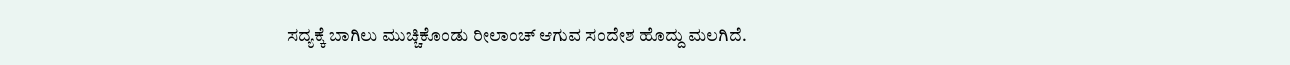ಸದ್ಯಕ್ಕೆ ಬಾಗಿಲು ಮುಚ್ಚಿಕೊಂಡು ರೀಲಾಂಚ್ ಆಗುವ ಸಂದೇಶ ಹೊದ್ದು ಮಲಗಿದೆ.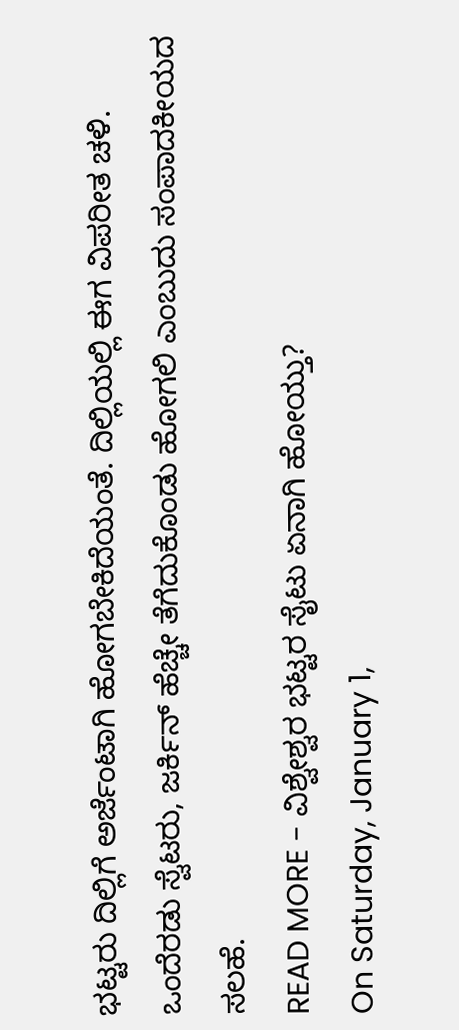ಭಟ್ಟರು ದಿಲ್ಲಿಗೆ ಅರ್ಜೆಂಟಾಗಿ ಹೋಗಬೇಕಿದೆಯಂತೆ. ದಿಲ್ಲಿಯಲ್ಲಿ ಈಗ ವಿಪರೀತ ಚಳಿ. ಒಂದೆರಡು ಸ್ವೆಟರು, ಜರ್ಕಿನ್ ಹೆಚ್ಚೇ ತೆಗೆದುಕೊಂಡು ಹೋಗಲಿ ಎಂಬುದು ಸಂಪಾದಕೀಯದ ಸಲಹೆ.
READ MORE - ವಿಶ್ವೇಶ್ವರ ಭಟ್ಟರ ಸೈಟು ಏನಾಗಿ ಹೋಯ್ತು?
On Saturday, January 1,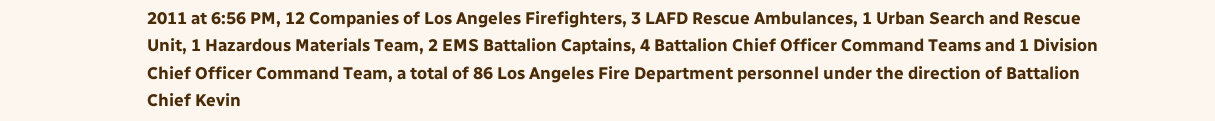2011 at 6:56 PM, 12 Companies of Los Angeles Firefighters, 3 LAFD Rescue Ambulances, 1 Urban Search and Rescue Unit, 1 Hazardous Materials Team, 2 EMS Battalion Captains, 4 Battalion Chief Officer Command Teams and 1 Division Chief Officer Command Team, a total of 86 Los Angeles Fire Department personnel under the direction of Battalion Chief Kevin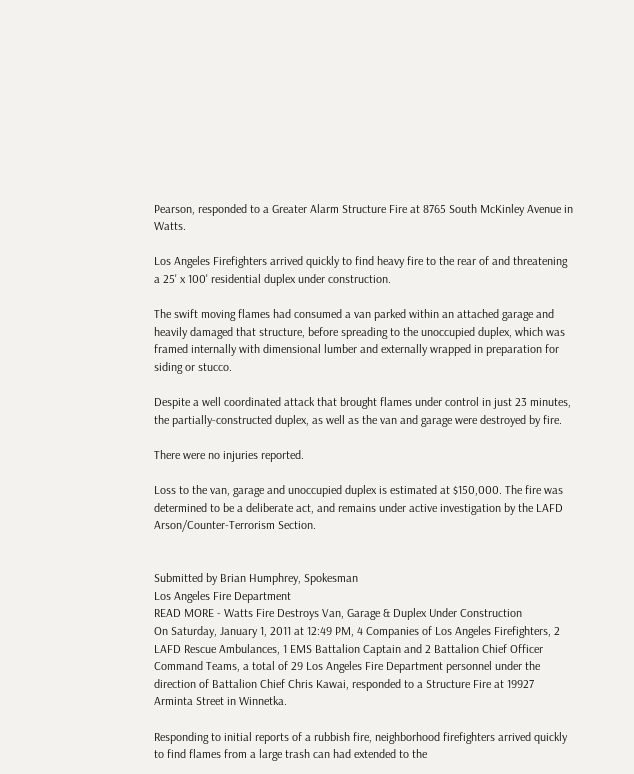Pearson, responded to a Greater Alarm Structure Fire at 8765 South McKinley Avenue in Watts.

Los Angeles Firefighters arrived quickly to find heavy fire to the rear of and threatening a 25' x 100' residential duplex under construction.

The swift moving flames had consumed a van parked within an attached garage and heavily damaged that structure, before spreading to the unoccupied duplex, which was framed internally with dimensional lumber and externally wrapped in preparation for siding or stucco.

Despite a well coordinated attack that brought flames under control in just 23 minutes, the partially-constructed duplex, as well as the van and garage were destroyed by fire.

There were no injuries reported.

Loss to the van, garage and unoccupied duplex is estimated at $150,000. The fire was determined to be a deliberate act, and remains under active investigation by the LAFD Arson/Counter-Terrorism Section.


Submitted by Brian Humphrey, Spokesman
Los Angeles Fire Department
READ MORE - Watts Fire Destroys Van, Garage & Duplex Under Construction
On Saturday, January 1, 2011 at 12:49 PM, 4 Companies of Los Angeles Firefighters, 2 LAFD Rescue Ambulances, 1 EMS Battalion Captain and 2 Battalion Chief Officer Command Teams, a total of 29 Los Angeles Fire Department personnel under the direction of Battalion Chief Chris Kawai, responded to a Structure Fire at 19927 Arminta Street in Winnetka.

Responding to initial reports of a rubbish fire, neighborhood firefighters arrived quickly to find flames from a large trash can had extended to the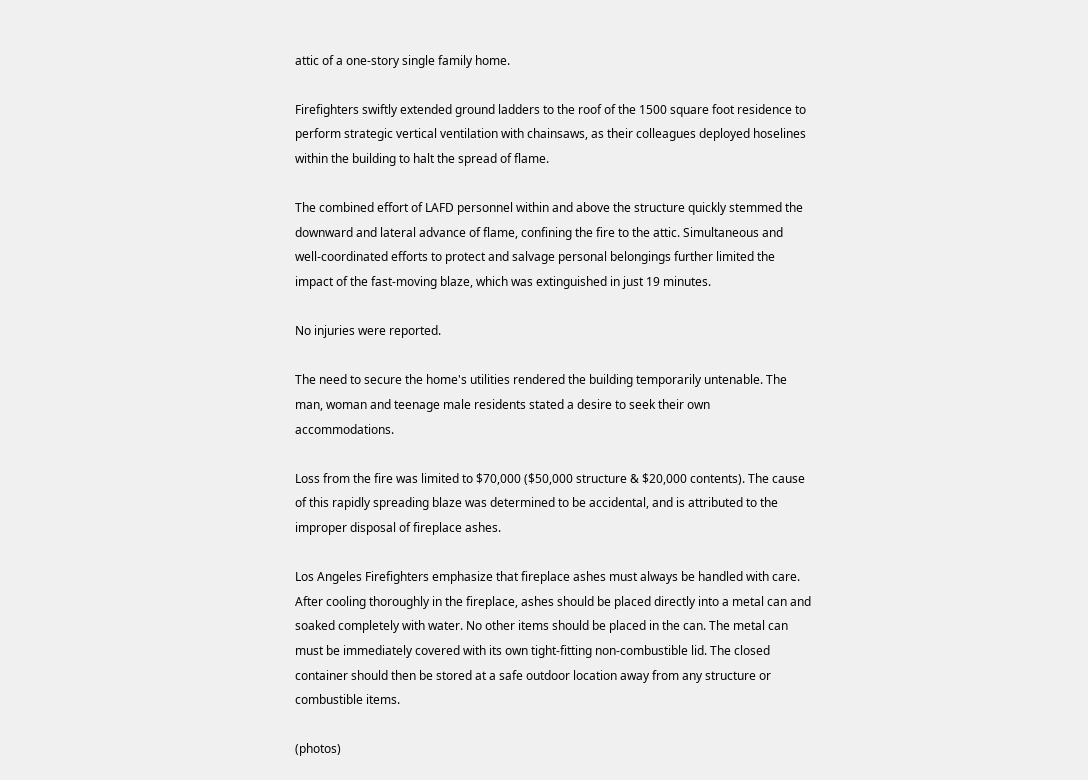attic of a one-story single family home.

Firefighters swiftly extended ground ladders to the roof of the 1500 square foot residence to perform strategic vertical ventilation with chainsaws, as their colleagues deployed hoselines within the building to halt the spread of flame.

The combined effort of LAFD personnel within and above the structure quickly stemmed the downward and lateral advance of flame, confining the fire to the attic. Simultaneous and well-coordinated efforts to protect and salvage personal belongings further limited the impact of the fast-moving blaze, which was extinguished in just 19 minutes.

No injuries were reported.

The need to secure the home's utilities rendered the building temporarily untenable. The man, woman and teenage male residents stated a desire to seek their own accommodations.

Loss from the fire was limited to $70,000 ($50,000 structure & $20,000 contents). The cause of this rapidly spreading blaze was determined to be accidental, and is attributed to the improper disposal of fireplace ashes.

Los Angeles Firefighters emphasize that fireplace ashes must always be handled with care. After cooling thoroughly in the fireplace, ashes should be placed directly into a metal can and soaked completely with water. No other items should be placed in the can. The metal can must be immediately covered with its own tight-fitting non-combustible lid. The closed container should then be stored at a safe outdoor location away from any structure or combustible items.

(photos)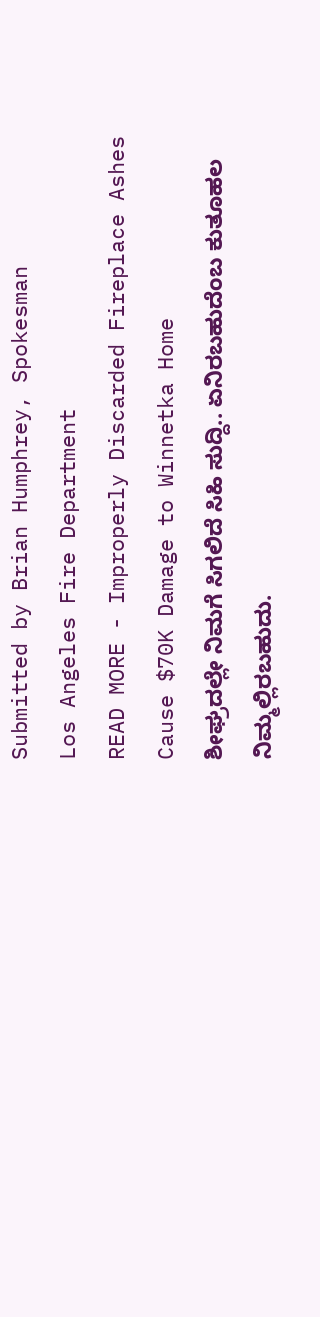Submitted by Brian Humphrey, Spokesman
Los Angeles Fire Department
READ MORE - Improperly Discarded Fireplace Ashes Cause $70K Damage to Winnetka Home
ಶೀಘ್ರದಲ್ಲೇ ನಿಮಗೆ ಸಿಗಲಿದೆ ಸಿಹಿ ಸುದ್ದಿ.. ಏನಿರಬಹುದೆಂಬ ಕುತೂಹಲ ನಿಮ್ಮಲ್ಲಿರಬಹುದು.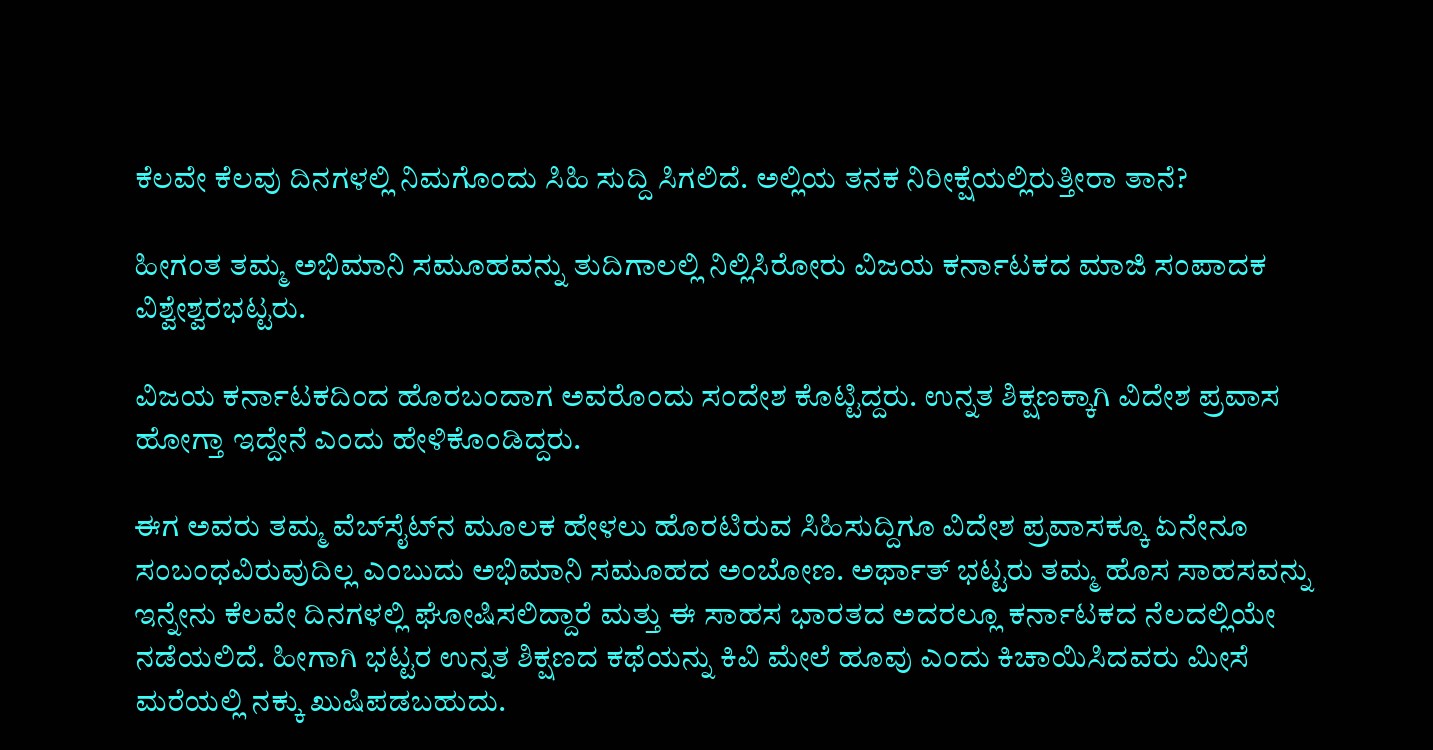ಕೆಲವೇ ಕೆಲವು ದಿನಗಳಲ್ಲಿ ನಿಮಗೊಂದು ಸಿಹಿ ಸುದ್ದಿ ಸಿಗಲಿದೆ. ಅಲ್ಲಿಯ ತನಕ ನಿರೀಕ್ಷೆಯಲ್ಲಿರುತ್ತೀರಾ ತಾನೆ?

ಹೀಗಂತ ತಮ್ಮ ಅಭಿಮಾನಿ ಸಮೂಹವನ್ನು ತುದಿಗಾಲಲ್ಲಿ ನಿಲ್ಲಿಸಿರೋರು ವಿಜಯ ಕರ್ನಾಟಕದ ಮಾಜಿ ಸಂಪಾದಕ ವಿಶ್ವೇಶ್ವರಭಟ್ಟರು.

ವಿಜಯ ಕರ್ನಾಟಕದಿಂದ ಹೊರಬಂದಾಗ ಅವರೊಂದು ಸಂದೇಶ ಕೊಟ್ಟಿದ್ದರು. ಉನ್ನತ ಶಿಕ್ಷಣಕ್ಕಾಗಿ ವಿದೇಶ ಪ್ರವಾಸ ಹೋಗ್ತಾ ಇದ್ದೇನೆ ಎಂದು ಹೇಳಿಕೊಂಡಿದ್ದರು.

ಈಗ ಅವರು ತಮ್ಮ ವೆಬ್‌ಸೈಟ್‌ನ ಮೂಲಕ ಹೇಳಲು ಹೊರಟಿರುವ ಸಿಹಿಸುದ್ದಿಗೂ ವಿದೇಶ ಪ್ರವಾಸಕ್ಕೂ ಏನೇನೂ ಸಂಬಂಧವಿರುವುದಿಲ್ಲ ಎಂಬುದು ಅಭಿಮಾನಿ ಸಮೂಹದ ಅಂಬೋಣ. ಅರ್ಥಾತ್ ಭಟ್ಟರು ತಮ್ಮ ಹೊಸ ಸಾಹಸವನ್ನು ಇನ್ನೇನು ಕೆಲವೇ ದಿನಗಳಲ್ಲಿ ಘೋಷಿಸಲಿದ್ದಾರೆ ಮತ್ತು ಈ ಸಾಹಸ ಭಾರತದ ಅದರಲ್ಲೂ ಕರ್ನಾಟಕದ ನೆಲದಲ್ಲಿಯೇ ನಡೆಯಲಿದೆ. ಹೀಗಾಗಿ ಭಟ್ಟರ ಉನ್ನತ ಶಿಕ್ಷಣದ ಕಥೆಯನ್ನು ಕಿವಿ ಮೇಲೆ ಹೂವು ಎಂದು ಕಿಚಾಯಿಸಿದವರು ಮೀಸೆ ಮರೆಯಲ್ಲಿ ನಕ್ಕು ಖುಷಿಪಡಬಹುದು.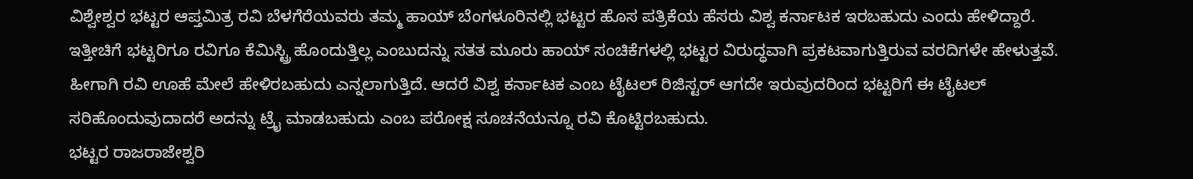ವಿಶ್ವೇಶ್ವರ ಭಟ್ಟರ ಆಪ್ತಮಿತ್ರ ರವಿ ಬೆಳಗೆರೆಯವರು ತಮ್ಮ ಹಾಯ್ ಬೆಂಗಳೂರಿನಲ್ಲಿ ಭಟ್ಟರ ಹೊಸ ಪತ್ರಿಕೆಯ ಹೆಸರು ವಿಶ್ವ ಕರ್ನಾಟಕ ಇರಬಹುದು ಎಂದು ಹೇಳಿದ್ದಾರೆ. ಇತ್ತೀಚಿಗೆ ಭಟ್ಟರಿಗೂ ರವಿಗೂ ಕೆಮಿಸ್ಟ್ರಿ ಹೊಂದುತ್ತಿಲ್ಲ ಎಂಬುದನ್ನು ಸತತ ಮೂರು ಹಾಯ್ ಸಂಚಿಕೆಗಳಲ್ಲಿ ಭಟ್ಟರ ವಿರುದ್ಧವಾಗಿ ಪ್ರಕಟವಾಗುತ್ತಿರುವ ವರದಿಗಳೇ ಹೇಳುತ್ತವೆ. ಹೀಗಾಗಿ ರವಿ ಊಹೆ ಮೇಲೆ ಹೇಳಿರಬಹುದು ಎನ್ನಲಾಗುತ್ತಿದೆ. ಆದರೆ ವಿಶ್ವ ಕರ್ನಾಟಕ ಎಂಬ ಟೈಟಲ್ ರಿಜಿಸ್ಟರ್ ಆಗದೇ ಇರುವುದರಿಂದ ಭಟ್ಟರಿಗೆ ಈ ಟೈಟಲ್ ಸರಿಹೊಂದುವುದಾದರೆ ಅದನ್ನು ಟ್ರೈ ಮಾಡಬಹುದು ಎಂಬ ಪರೋಕ್ಷ ಸೂಚನೆಯನ್ನೂ ರವಿ ಕೊಟ್ಟಿರಬಹುದು.
ಭಟ್ಟರ ರಾಜರಾಜೇಶ್ವರಿ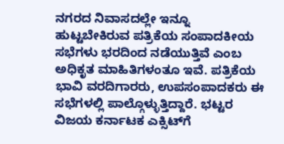ನಗರದ ನಿವಾಸದಲ್ಲೇ ಇನ್ನೂ ಹುಟ್ಟಬೇಕಿರುವ ಪತ್ರಿಕೆಯ ಸಂಪಾದಕೀಯ ಸಭೆಗಳು ಭರದಿಂದ ನಡೆಯುತ್ತಿವೆ ಎಂಬ ಅಧಿಕೃತ ಮಾಹಿತಿಗಳಂತೂ ಇವೆ. ಪತ್ರಿಕೆಯ ಭಾವಿ ವರದಿಗಾರರು, ಉಪಸಂಪಾದಕರು ಈ ಸಭೆಗಳಲ್ಲಿ ಪಾಲ್ಗೊಳ್ಳುತ್ತಿದ್ದಾರೆ. ಭಟ್ಟರ ವಿಜಯ ಕರ್ನಾಟಕ ಎಕ್ಸಿಟ್‌ಗೆ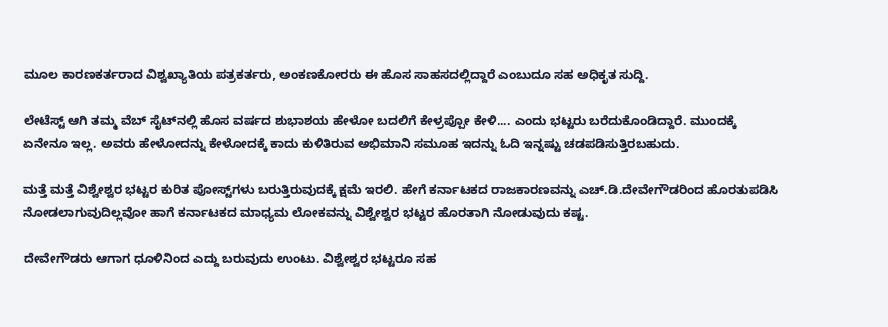ಮೂಲ ಕಾರಣಕರ್ತರಾದ ವಿಶ್ವಖ್ಯಾತಿಯ ಪತ್ರಕರ್ತರು, ಅಂಕಣಕೋರರು ಈ ಹೊಸ ಸಾಹಸದಲ್ಲಿದ್ದಾರೆ ಎಂಬುದೂ ಸಹ ಅಧಿಕೃತ ಸುದ್ದಿ.

ಲೇಟೆಸ್ಟ್ ಆಗಿ ತಮ್ಮ ವೆಬ್ ಸೈಟ್‌ನಲ್ಲಿ ಹೊಸ ವರ್ಷದ ಶುಭಾಶಯ ಹೇಳೋ ಬದಲಿಗೆ ಕೇಳ್ರಪ್ಪೋ ಕೇಳಿ.... ಎಂದು ಭಟ್ಟರು ಬರೆದುಕೊಂಡಿದ್ದಾರೆ. ಮುಂದಕ್ಕೆ ಏನೇನೂ ಇಲ್ಲ. ಅವರು ಹೇಳೋದನ್ನು ಕೇಳೋದಕ್ಕೆ ಕಾದು ಕುಳಿತಿರುವ ಅಭಿಮಾನಿ ಸಮೂಹ ಇದನ್ನು ಓದಿ ಇನ್ನಷ್ಟು ಚಡಪಡಿಸುತ್ತಿರಬಹುದು.

ಮತ್ತೆ ಮತ್ತೆ ವಿಶ್ವೇಶ್ವರ ಭಟ್ಟರ ಕುರಿತ ಪೋಸ್ಟ್‌ಗಳು ಬರುತ್ತಿರುವುದಕ್ಕೆ ಕ್ಷಮೆ ಇರಲಿ. ಹೇಗೆ ಕರ್ನಾಟಕದ ರಾಜಕಾರಣವನ್ನು ಎಚ್.ಡಿ.ದೇವೇಗೌಡರಿಂದ ಹೊರತುಪಡಿಸಿ ನೋಡಲಾಗುವುದಿಲ್ಲವೋ ಹಾಗೆ ಕರ್ನಾಟಕದ ಮಾಧ್ಯಮ ಲೋಕವನ್ನು ವಿಶ್ವೇಶ್ವರ ಭಟ್ಟರ ಹೊರತಾಗಿ ನೋಡುವುದು ಕಷ್ಟ.

ದೇವೇಗೌಡರು ಆಗಾಗ ಧೂಳಿನಿಂದ ಎದ್ದು ಬರುವುದು ಉಂಟು. ವಿಶ್ವೇಶ್ವರ ಭಟ್ಟರೂ ಸಹ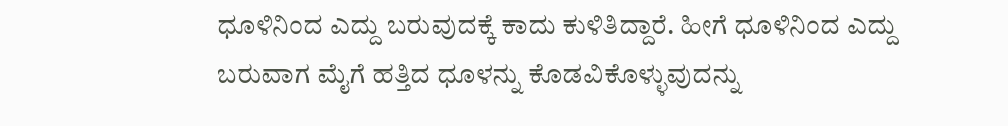ಧೂಳಿನಿಂದ ಎದ್ದು ಬರುವುದಕ್ಕೆ ಕಾದು ಕುಳಿತಿದ್ದಾರೆ. ಹೀಗೆ ಧೂಳಿನಿಂದ ಎದ್ದು ಬರುವಾಗ ಮೈಗೆ ಹತ್ತಿದ ಧೂಳನ್ನು ಕೊಡವಿಕೊಳ್ಳುವುದನ್ನು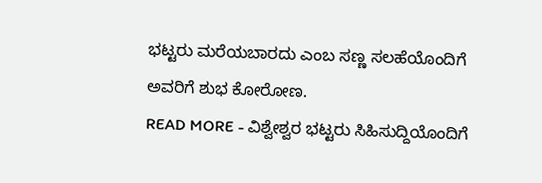ಭಟ್ಟರು ಮರೆಯಬಾರದು ಎಂಬ ಸಣ್ಣ ಸಲಹೆಯೊಂದಿಗೆ ಅವರಿಗೆ ಶುಭ ಕೋರೋಣ.
READ MORE - ವಿಶ್ವೇಶ್ವರ ಭಟ್ಟರು ಸಿಹಿಸುದ್ದಿಯೊಂದಿಗೆ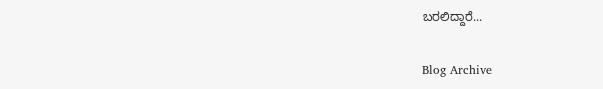ಬರಲಿದ್ದಾರೆ...

Blog Archive